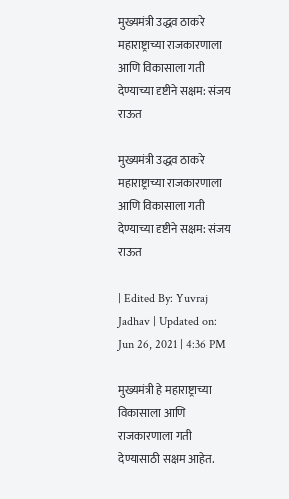मुख्यमंत्री उद्धव ठाकरे महाराष्ट्राच्या राजकारणाला आणि विकासाला गती देण्याच्या दृष्टीने सक्षम: संजय राऊत

मुख्यमंत्री उद्धव ठाकरे महाराष्ट्राच्या राजकारणाला आणि विकासाला गती देण्याच्या दृष्टीने सक्षम: संजय राऊत

| Edited By: Yuvraj Jadhav | Updated on: Jun 26, 2021 | 4:36 PM

मुख्यमंत्री हे महाराष्ट्राच्या विकासाला आणि राजकारणाला गती देण्यासाठी सक्षम आहेत.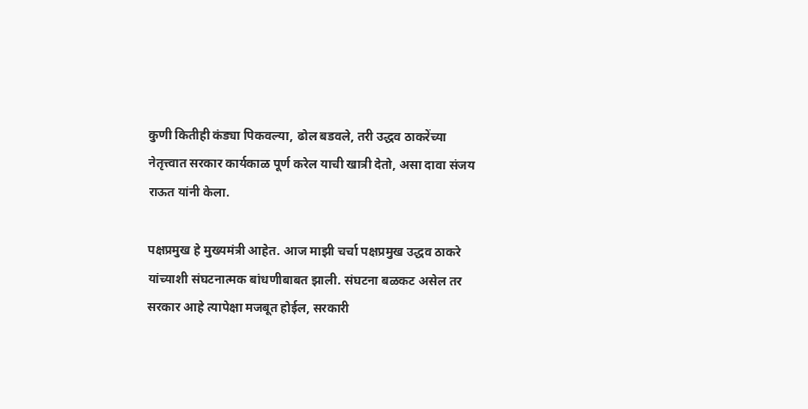कुणी कितीही कंड्या पिकवल्या, ढोल बडवले, तरी उद्धव ठाकरेंच्या नेतृत्त्वात सरकार कार्यकाळ पूर्ण करेल याची खात्री देतो, असा दावा संजय राऊत यांनी केला.

पक्षप्रमुख हे मुख्यमंत्री आहेत. आज माझी चर्चा पक्षप्रमुख उद्धव ठाकरे यांच्याशी संघटनात्मक बांधणीबाबत झाली. संघटना बळकट असेल तर सरकार आहे त्यापेक्षा मजबूत होईल, सरकारी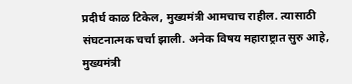प्रदीर्घ काळ टिकेल, मुख्यमंत्री आमचाच राहील. त्यासाठी संघटनात्मक चर्चा झाली. अनेक विषय महाराष्ट्रात सुरु आहे, मुख्यमंत्री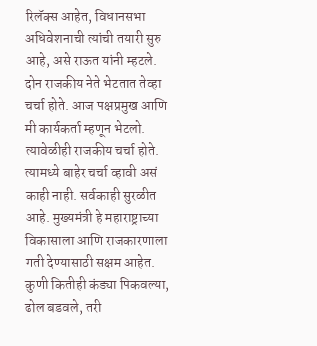रिलॅक्स आहेत, विधानसभा अधिवेशनाची त्यांची तयारी सुरु आहे, असे राऊत यांनी म्हटले.
दोन राजकीय नेते भेटतात तेव्हा चर्चा होते. आज पक्षप्रमुख आणि मी कार्यकर्ता म्हणून भेटलो. त्यावेळीही राजकीय चर्चा होते. त्यामध्ये बाहेर चर्चा व्हावी असं काही नाही. सर्वकाही सुरळीत आहे. मुख्यमंत्री हे महाराष्ट्राच्या विकासाला आणि राजकारणाला गती देण्यासाठी सक्षम आहेत. कुणी कितीही कंड्या पिकवल्या, ढोल बडवले, तरी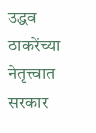उद्धव ठाकरेंच्या नेतृत्त्वात सरकार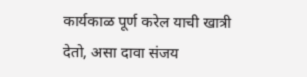कार्यकाळ पूर्ण करेल याची खात्री देतो, असा दावा संजय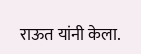राऊत यांनी केला.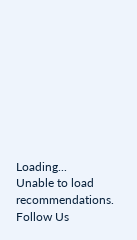Loading...
Unable to load recommendations.
Follow Us